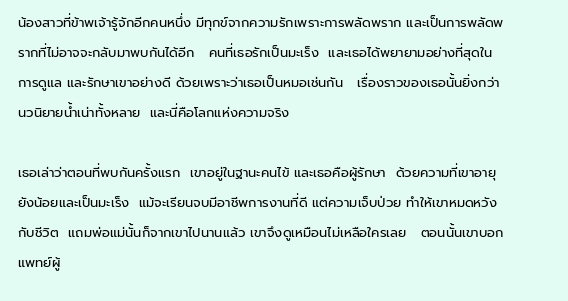น้องสาวที่ข้าพเจ้ารู้จักอีกคนหนึ่ง มีทุกข์จากความรักเพราะการพลัดพราก และเป็นการพลัดพรากที่ไม่อาจจะกลับมาพบกันได้อีก   คนที่เธอรักเป็นมะเร็ง  และเธอได้พยายามอย่างที่สุดในการดูแล และรักษาเขาอย่างดี ด้วยเพราะว่าเธอเป็นหมอเช่นกัน   เรื่องราวของเธอนั้นยิ่งกว่านวนิยายน้ำเน่าทั้งหลาย  และนี่คือโลกแห่งความจริง

เธอเล่าว่าตอนที่พบกันครั้งแรก  เขาอยู่ในฐานะคนไข้ และเธอคือผู้รักษา  ด้วยความที่เขาอายุยังน้อยและเป็นมะเร็ง  แม้จะเรียนจบมีอาชีพการงานที่ดี แต่ความเจ็บป่วย ทำให้เขาหมดหวังกับชีวิต  แถมพ่อแม่นั้นก็จากเขาไปนานแล้ว เขาจึงดูเหมือนไม่เหลือใครเลย   ตอนนั้นเขาบอกแพทย์ผู้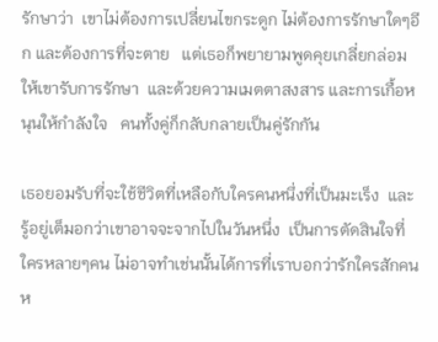รักษาว่า  เขาไม่ต้องการเปลี่ยนไขกระดูก ไม่ต้องการรักษาใดๆอีก และต้องการที่จะตาย   แต่เธอก็พยายามพูดคุยเกลี่ยกล่อมให้เขารับการรักษา  และด้วยความเมตตาสงสาร และการเกื้อหนุนให้กำลังใจ   คนทั้งคู่ก็กลับกลายเป็นคู่รักกัน

เธอยอมรับที่จะใช้ชีวิตที่เหลือกับใครคนหนึ่งที่เป็นมะเร็ง  และรู้อยู่เต็มอกว่าเขาอาจจะจากไปในวันหนึ่ง  เป็นการตัดสินใจที่ใครหลายๆคน ไม่อาจทำเช่นนั้นได้การที่เราบอกว่ารักใครสักคนห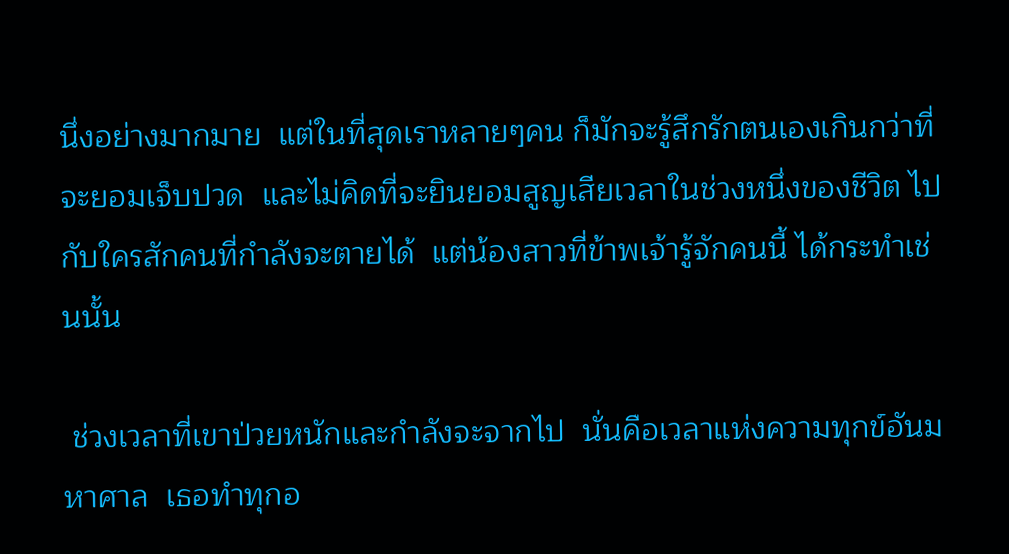นึ่งอย่างมากมาย  แต่ในที่สุดเราหลายๆคน ก็มักจะรู้สึกรักตนเองเกินกว่าที่จะยอมเจ็บปวด  และไม่คิดที่จะยินยอมสูญเสียเวลาในช่วงหนึ่งของชีวิต ไปกับใครสักคนที่กำลังจะตายได้  แต่น้องสาวที่ข้าพเจ้ารู้จักคนนี้ ได้กระทำเช่นนั้น

 ช่วงเวลาที่เขาป่วยหนักและกำลังจะจากไป  นั่นคือเวลาแห่งความทุกข์อันมหาศาล  เธอทำทุกอ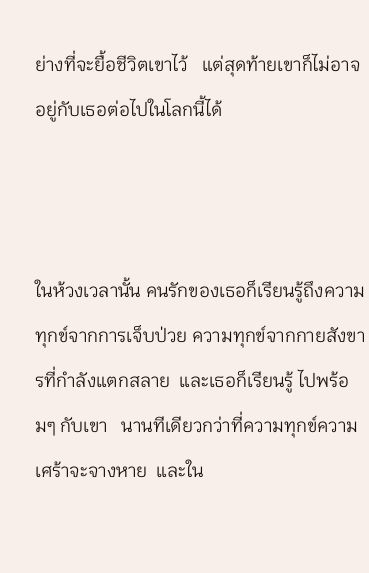ย่างที่จะยื้อชีวิตเขาไว้   แต่สุดท้ายเขาก็ไม่อาจอยู่กับเธอต่อไปในโลกนี้ได้



ในห้วงเวลานั้น คนรักของเธอก็เรียนรู้ถึงความทุกข์จากการเจ็บป่วย ความทุกข์จากกายสังขารที่กำลังแตกสลาย  และเธอก็เรียนรู้ ไปพร้อมๆ กับเขา   นานทีเดียวกว่าที่ความทุกข์ความเศร้าจะจางหาย  และใน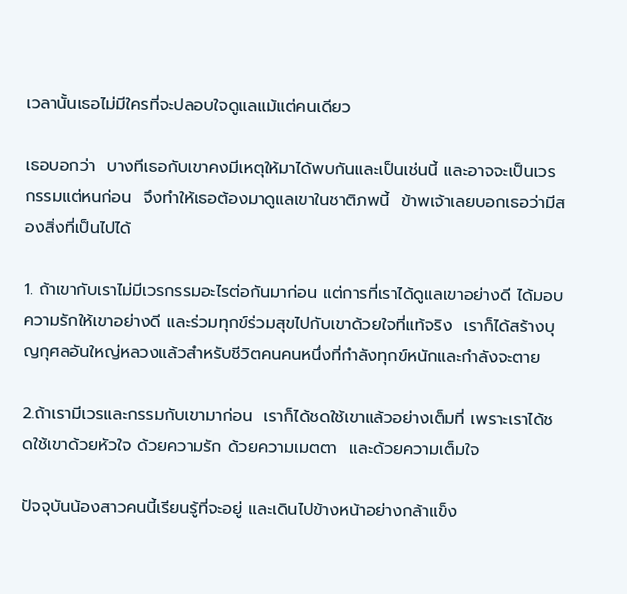เวลานั้นเธอไม่มีใครที่จะปลอบใจดูแลแม้แต่คนเดียว

เธอบอกว่า  บางทีเธอกับเขาคงมีเหตุให้มาได้พบกันและเป็นเช่นนี้ และอาจจะเป็นเวรกรรมแต่หนก่อน  จึงทำให้เธอต้องมาดูแลเขาในชาติภพนี้  ข้าพเจ้าเลยบอกเธอว่ามีสองสิ่งที่เป็นไปได้

1. ถ้าเขากับเราไม่มีเวรกรรมอะไรต่อกันมาก่อน แต่การที่เราได้ดูแลเขาอย่างดี ได้มอบความรักให้เขาอย่างดี และร่วมทุกข์ร่วมสุขไปกับเขาด้วยใจที่แท้จริง  เราก็ได้สร้างบุญกุศลอันใหญ่หลวงแล้วสำหรับชีวิตคนคนหนึ่งที่กำลังทุกข์หนักและกำลังจะตาย

2.ถ้าเรามีเวรและกรรมกับเขามาก่อน  เราก็ได้ชดใช้เขาแล้วอย่างเต็มที่ เพราะเราได้ชดใช้เขาด้วยหัวใจ ด้วยความรัก ด้วยความเมตตา  และด้วยความเต็มใจ

ปัจจุบันน้องสาวคนนี้เรียนรู้ที่จะอยู่ และเดินไปข้างหน้าอย่างกล้าแข็ง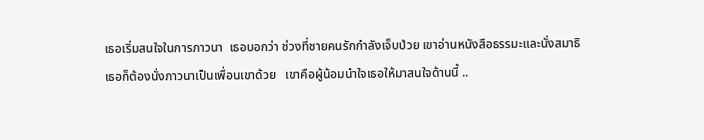เธอเริ่มสนใจในการภาวนา  เธอบอกว่า ช่วงที่ชายคนรักกำลังเจ็บป่วย เขาอ่านหนังสือธรรมะและนั่งสมาธิ เธอก็ต้องนั่งภาวนาเป็นเพื่อนเขาด้วย   เขาคือผู้น้อมนำใจเธอให้มาสนใจด้านนี้ ..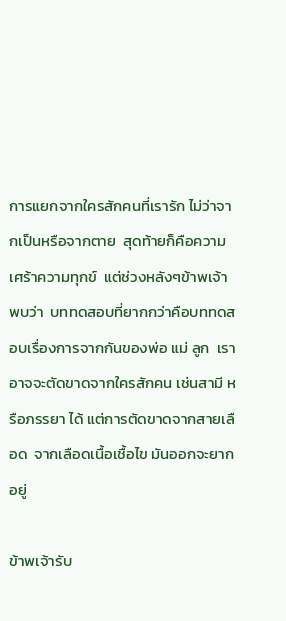การแยกจากใครสักคนที่เรารัก ไม่ว่าจากเป็นหรือจากตาย  สุดท้ายก็คือความเศร้าความทุกข์  แต่ช่วงหลังๆข้าพเจ้าพบว่า  บททดสอบที่ยากกว่าคือบททดสอบเรื่องการจากกันของพ่อ แม่ ลูก  เราอาจจะตัดขาดจากใครสักคน เช่นสามี หรือภรรยา ได้ แต่การตัดขาดจากสายเลือด  จากเลือดเนื้อเชื้อไข มันออกจะยากอยู่

ข้าพเจ้ารับ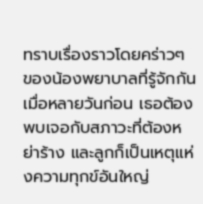ทราบเรื่องราวโดยคร่าวๆ ของน้องพยาบาลที่รู้จักกัน  เมื่อหลายวันก่อน เธอต้องพบเจอกับสภาวะที่ต้องหย่าร้าง และลูกก็เป็นเหตุแห่งความทุกข์อันใหญ่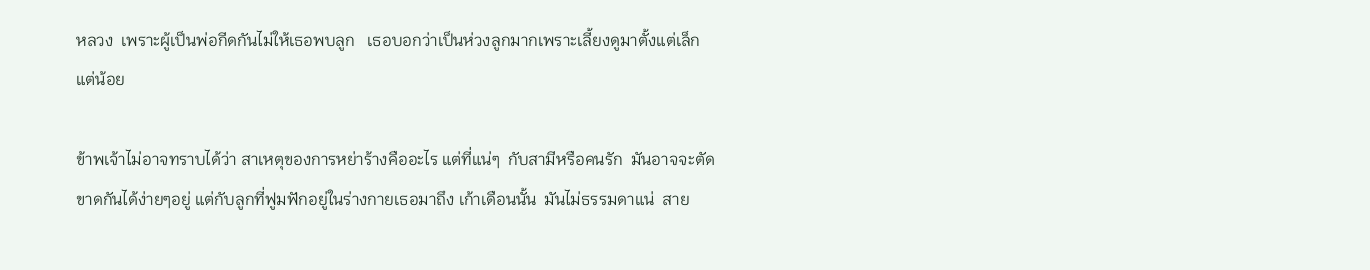หลวง  เพราะผู้เป็นพ่อกีดกันไม่ให้เธอพบลูก   เธอบอกว่าเป็นห่วงลูกมากเพราะเลี้ยงดูมาตั้งแต่เล็ก แต่น้อย

ข้าพเจ้าไม่อาจทราบได้ว่า สาเหตุของการหย่าร้างคืออะไร แต่ที่แน่ๆ  กับสามีหรือคนรัก  มันอาจจะตัดขาดกันได้ง่ายๆอยู่ แต่กับลูกที่ฟูมฟักอยู่ในร่างกายเธอมาถึง เก้าเดือนนั้น  มันไม่ธรรมดาแน่  สาย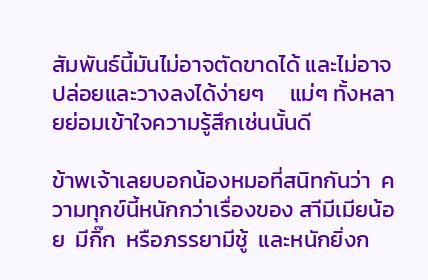สัมพันธ์นี้มันไม่อาจตัดขาดได้ และไม่อาจปล่อยและวางลงได้ง่ายๆ     แม่ๆ ทั้งหลายย่อมเข้าใจความรู้สึกเช่นนั้นดี

ข้าพเจ้าเลยบอกน้องหมอที่สนิทกันว่า  ความทุกข์นี้หนักกว่าเรื่องของ สาีมีเมียน้อย  มีกิ๊ก  หรือภรรยามีชู้  และหนักยิ่งก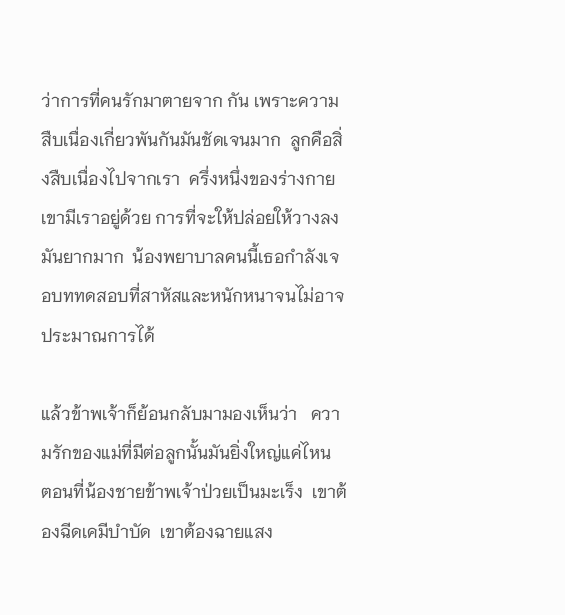ว่าการที่คนรักมาตายจาก กัน เพราะความสืบเนื่องเกี่ยวพันกันมันชัดเจนมาก  ลูกคือสิ่งสืบเนื่องไปจากเรา  ครึ่งหนึ่งของร่างกายเขามีเราอยู่ด้วย การที่จะให้ปล่อยให้วางลง มันยากมาก  น้องพยาบาลคนนี้เธอกำลังเจอบททดสอบที่สาหัสและหนักหนาจนไม่อาจประมาณการได้

แล้วข้าพเจ้าก็ย้อนกลับมามองเห็นว่า   ความรักของแม่ที่มีต่อลูกนั้นมันยิ่งใหญ่แค่ไหน  ตอนที่น้องชายข้าพเจ้าป่วยเป็นมะเร็ง  เขาต้องฉีดเคมีบำบัด  เขาต้องฉายแสง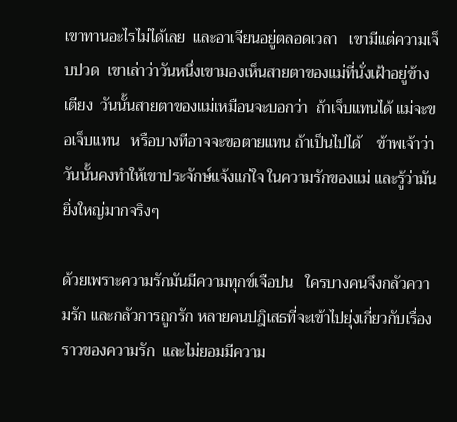เขาทานอะไรไม่ได้เลย  และอาเจียนอยู่ตลอดเวลา   เขามีแต่ความเจ็บปวด  เขาเล่าว่าวันหนึ่งเขามองเห็นสายตาของแม่ที่นั่งเฝ้าอยู่ข้างเตียง  วันนั้นสายตาของแม่เหมือนจะบอกว่า  ถ้าเจ็บแทนได้ แม่จะขอเจ็บแทน   หรือบางทีอาจจะขอตายแทน ถ้าเป็นไปได้    ข้าพเจ้าว่าวันนั้นคงทำให้เขาประจักษ์แจ้งแก่ใจ ในความรักของแม่ และรู้ว่ามันยิ่งใหญ่มากจริงๆ

ด้วยเพราะความรักมันมีความทุกข์เจือปน   ใครบางคนจึงกลัวความรัก และกลัวการถูกรัก หลายคนปฎิเสธที่จะเข้าไปยุ่งเกี่ยวกับเรื่องราวของความรัก  และไม่ยอมมีความ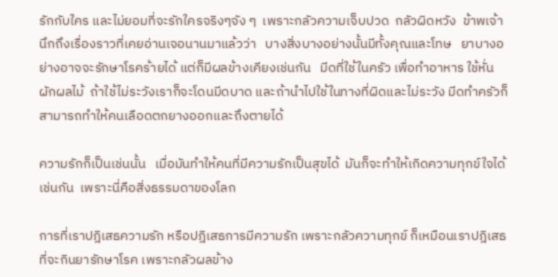รักกับใคร และไม่ยอมที่จะรักใครจริงๆจัง ๆ  เพราะกลัวความเจ็บปวด  กลัวผิดหวัง  ข้าพเจ้านึกถึงเรื่องราวที่เคยอ่านเจอนานมาแล้วว่า   บางสิ่งบางอย่างนั้นมีทั้งคุณและโทษ   ยาบางอย่างอาจจะรักษาโรคร้ายได้ แต่ก็มีผลข้างเคียงเช่นกัน   มีดที่ใช้ในครัว เพื่อทำอาหาร ใช้หั่นผักผลไม้  ถ้าใช้ไม่ระวังเราก็จะโดนมีดบาด และถ้านำไปใช้ในทางที่ผิดและไม่ระวัง มีดทำครัวก็สามารถทำให้คนเลือดตกยางออกและถึงตายได้

ความรักก็เป็นเช่นนั้น   เมื่อมันทำให้คนที่มีความรักเป็นสุขได้  มันก็จะทำให้เกิดความทุกข์ใจได้เช่นกัน  เพราะนี่คือสิ่งธรรมดาของโลก

การที่เราปฎิเสธความรัก หรือปฎิเสธการมีความรัก เพราะกลัวความทุกข์ ก็เหมือนเราปฎิเสธที่จะกินยารักษาโรค เพราะกลัวผลข้าง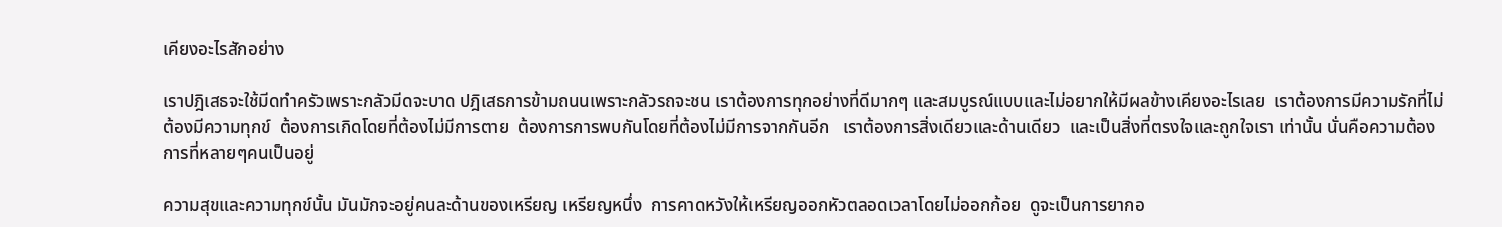เคียงอะไรสักอย่าง

เราปฎิเสธจะใช้มีดทำครัวเพราะกลัวมีดจะบาด ปฎิเสธการข้ามถนนเพราะกลัวรถจะชน เราต้องการทุกอย่างที่ดีมากๆ และสมบูรณ์แบบและไม่อยากให้มีผลข้างเคียงอะไรเลย  เราต้องการมีความรักที่ไม่ต้องมีความทุกข์  ต้องการเกิดโดยที่ต้องไม่มีการตาย  ต้องการการพบกันโดยที่ต้องไม่มีการจากกันอีก   เราต้องการสิ่งเดียวและด้านเดียว  และเป็นสิ่งที่ตรงใจและถูกใจเรา เท่านั้น นั่นคือความต้องการที่หลายๆคนเป็นอยู่

ความสุขและความทุกข์นั้น มันมักจะอยู่คนละด้านของเหรียญ เหรียญหนึ่ง  การคาดหวังให้เหรียญออกหัวตลอดเวลาโดยไม่ออกก้อย  ดูจะเป็นการยากอ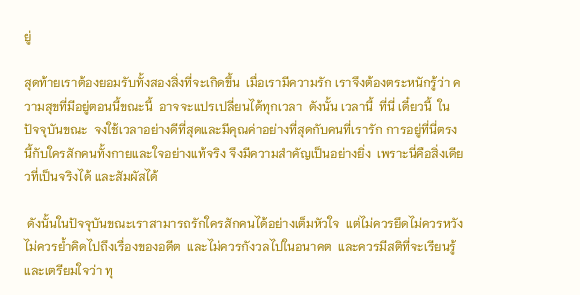ยู่

สุดท้ายเราต้องยอมรับทั้งสองสิ่งที่จะเกิดขึ้น  เมื่อเรามีความรัก เราจึงต้องตระหนักรู้ว่า ความสุขที่มีอยู่ตอนนี้ขณะนี้  อาจจะแปรเปลี่ยนได้ทุกเวลา  ดังนั้น เวลานี้  ที่นี่ เดี๋ยวนี้  ในปัจจุบันขณะ  จงใช้เวลาอย่างดีที่สุดและมีคุณค่าอย่างที่สุดกับคนที่เรารัก การอยู่ที่นี่ตรงนี้กับใครสักคนทั้งกายและใจอย่างแท้จริง จึงมีความสำคัญเป็นอย่างยิ่ง  เพราะนี่คือสิ่งเดียวที่เป็นจริงได้ และสัมผัสได้

 ดังนั้นในปัจจุบันขณะเราสามารถรักใครสักคนได้อย่างเต็มหัวใจ  แต่ไม่ควรยึดไม่ควรหวัง  ไม่ควรย้ำคิดไปถึงเรื่องของอดีต  และไม่ควรกังวลไปในอนาคต  และควรมีสติที่จะเรียนรู้และเตรียมใจว่า ทุ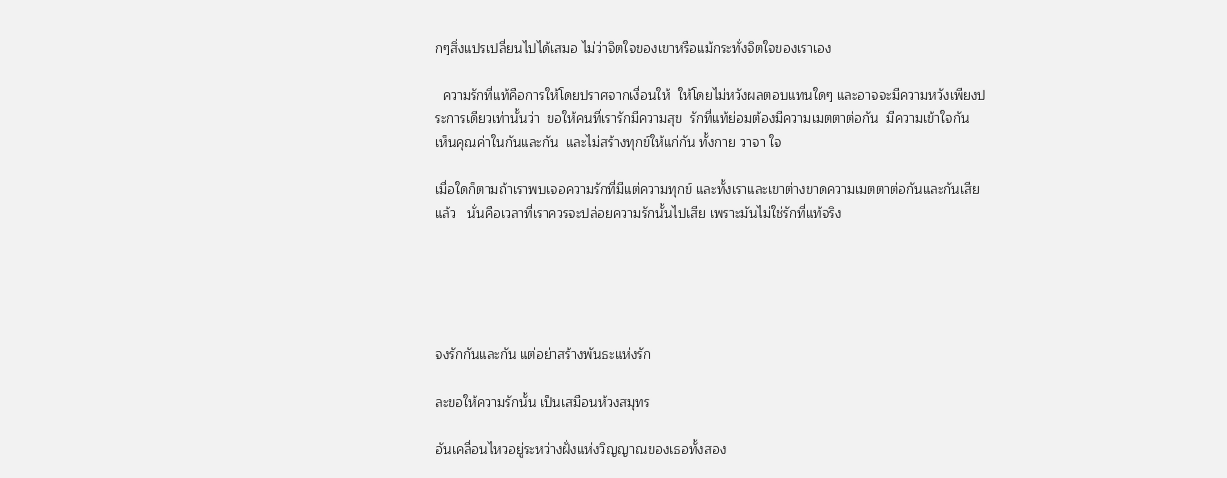กๆสิ่งแปรเปลี่ยนไปได้เสมอ ไม่ว่าจิตใจของเขาหรือแม้กระทั่งจิตใจของเราเอง

  ความรักที่แท้คือการให้โดยปราศจากเงื่อนให้  ให้โดยไม่หวังผลตอบแทนใดๆ และอาจจะมีความหวังเพียงประการเดียวเท่านั้นว่า  ขอให้คนที่เรารักมีความสุข  รักที่แท้ย่อมต้องมีความเมตตาต่อกัน  มีความเข้าใจกัน  เห็นคุณค่าในกันและกัน  และไม่สร้างทุกข์ให้แก่กัน ทั้งกาย วาจา ใจ

เมื่อใดก็ตามถ้าเราพบเจอความรักที่มีแต่ความทุกข์ และทั้งเราและเขาต่างขาดความเมตตาต่อกันและกันเสียแล้ว   นั่นคือเวลาที่เราควรจะปล่อยความรักนั้นไปเสีย เพราะมันไม่ใช่รักที่แท้จริง





จงรักกันและกัน แต่อย่าสร้างพันธะแห่งรัก

ละขอให้ความรักนั้น เป็นเสมือนห้วงสมุทร

อันเคลื่อนไหวอยู่ระหว่างฝั่งแห่งวิญญาณของเธอทั้งสอง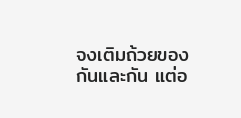จงเติมถ้วยของกันและกัน แต่อ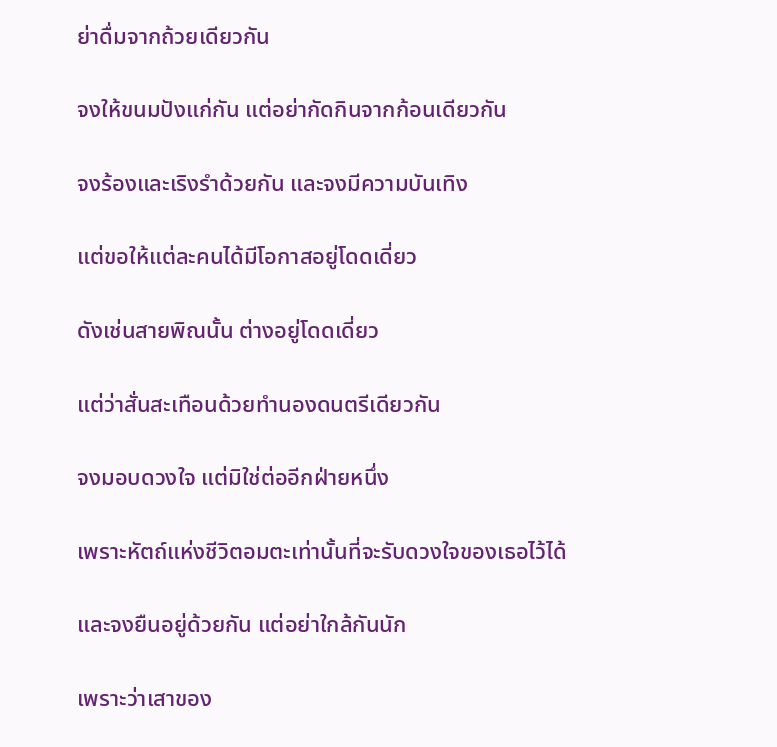ย่าดื่มจากถ้วยเดียวกัน

จงให้ขนมปังแก่กัน แต่อย่ากัดกินจากก้อนเดียวกัน

จงร้องและเริงรำด้วยกัน และจงมีความบันเทิง

แต่ขอให้แต่ละคนได้มีโอกาสอยู่โดดเดี่ยว

ดังเช่นสายพิณนั้น ต่างอยู่โดดเดี่ยว

แต่ว่าสั่นสะเทือนด้วยทำนองดนตรีเดียวกัน

จงมอบดวงใจ แต่มิใช่ต่ออีกฝ่ายหนึ่ง

เพราะหัตถ์แห่งชีวิตอมตะเท่านั้นที่จะรับดวงใจของเธอไว้ได้

และจงยืนอยู่ด้วยกัน แต่อย่าใกล้กันนัก

เพราะว่าเสาของ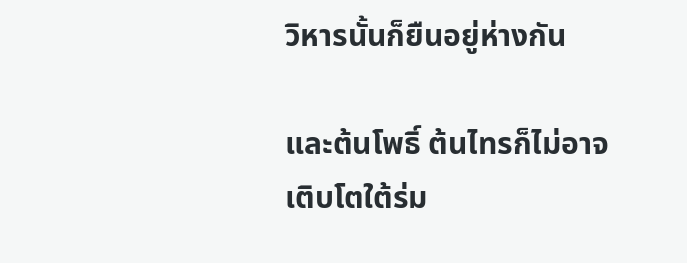วิหารนั้นก็ยืนอยู่ห่างกัน

และต้นโพธิ์ ต้นไทรก็ไม่อาจเติบโตใต้ร่ม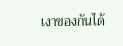เงาของกันได้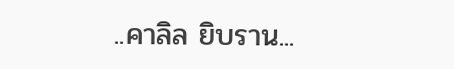..คาลิล ยิบราน...